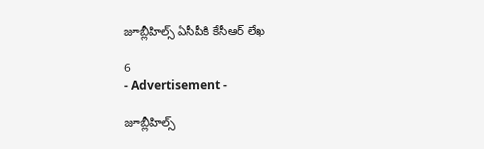జూబ్లీహిల్స్ ఏసీపీకి కేసీఆర్ లేఖ

6
- Advertisement -

జూబ్లీహిల్స్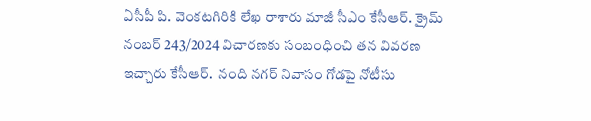ఏసీపీ పి. వెంకటగిరికి లేఖ రాశారు మాజీ సీఎం కేసీఆర్. క్రైమ్ నంబర్ 243/2024 విచారణకు సంబంధించి తన వివరణ ఇచ్చారు కేసీఆర్.  నంది నగర్ నివాసం గోడపై నోటీసు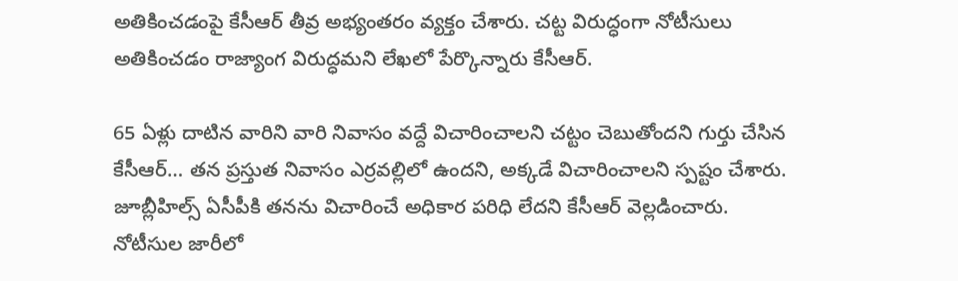అతికించడంపై కేసీఆర్ తీవ్ర అభ్యంతరం వ్యక్తం చేశారు. చట్ట విరుద్ధంగా నోటీసులు అతికించడం రాజ్యాంగ విరుద్ధమని లేఖలో పేర్కొన్నారు కేసీఆర్.

65 ఏళ్లు దాటిన వారిని వారి నివాసం వద్దే విచారించాలని చట్టం చెబుతోందని గుర్తు చేసిన కేసీఆర్… తన ప్రస్తుత నివాసం ఎర్రవల్లిలో ఉందని, అక్కడే విచారించాలని స్పష్టం చేశారు. జూబ్లీహిల్స్ ఏసీపీకి తనను విచారించే అధికార పరిధి లేదని కేసీఆర్ వెల్లడించారు.  నోటీసుల జారీలో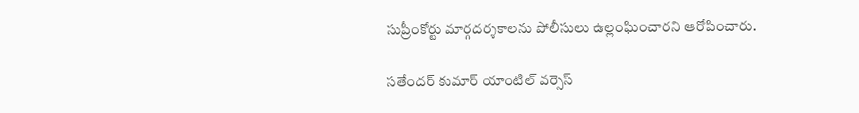సుప్రీంకోర్టు మార్గదర్శకాలను పోలీసులు ఉల్లంఘించారని ఆరోపించారు.

సతేందర్ కుమార్ యాంటిల్ వర్సెస్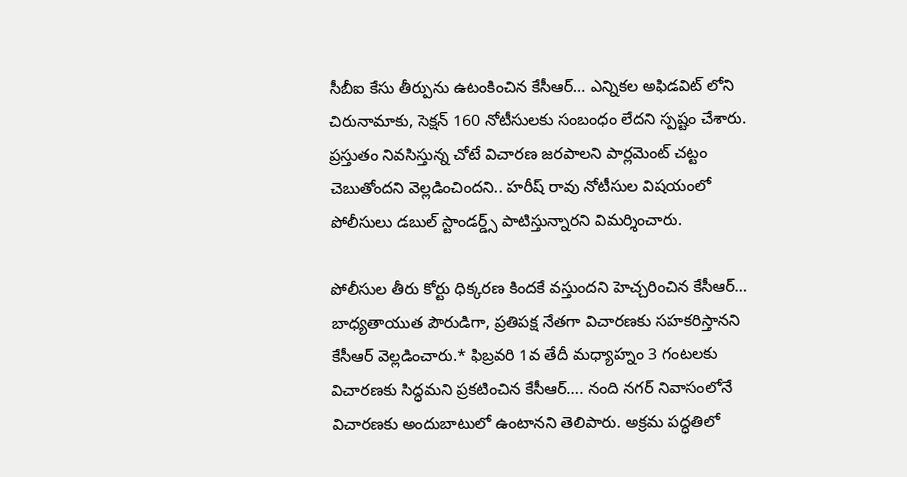సీబీఐ కేసు తీర్పును ఉటంకించిన కేసీఆర్… ఎన్నికల అఫిడవిట్ లోని చిరునామాకు, సెక్షన్ 160 నోటీసులకు సంబంధం లేదని స్పష్టం చేశారు. ప్రస్తుతం నివసిస్తున్న చోటే విచారణ జరపాలని పార్లమెంట్ చట్టం చెబుతోందని వెల్లడించిందని.. హరీష్ రావు నోటీసుల విషయంలో పోలీసులు డబుల్ స్టాండర్డ్స్ పాటిస్తున్నారని విమర్శించారు.

పోలీసుల తీరు కోర్టు ధిక్కరణ కిందకే వస్తుందని హెచ్చరించిన కేసీఆర్… బాధ్యతాయుత పౌరుడిగా, ప్రతిపక్ష నేతగా విచారణకు సహకరిస్తానని కేసీఆర్ వెల్లడించారు.* ఫిబ్రవరి 1వ తేదీ మధ్యాహ్నం 3 గంటలకు విచారణకు సిద్ధమని ప్రకటించిన కేసీఆర్…. నంది నగర్ నివాసంలోనే విచారణకు అందుబాటులో ఉంటానని తెలిపారు. అక్రమ పద్ధతిలో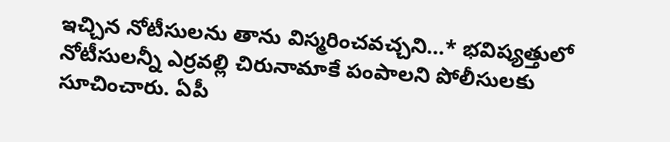ఇచ్చిన నోటీసులను తాను విస్మరించవచ్చని…* భవిష్యత్తులో నోటీసులన్నీ ఎర్రవల్లి చిరునామాకే పంపాలని పోలీసులకు సూచించారు. ఏపీ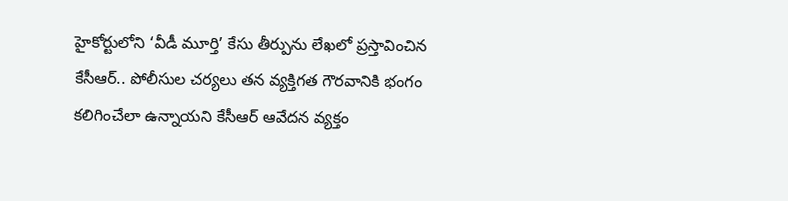హైకోర్టులోని ‘వీడీ మూర్తి’ కేసు తీర్పును లేఖలో ప్రస్తావించిన కేసీఆర్.. పోలీసుల చర్యలు తన వ్యక్తిగత గౌరవానికి భంగం కలిగించేలా ఉన్నాయని కేసీఆర్ ఆవేదన వ్యక్తం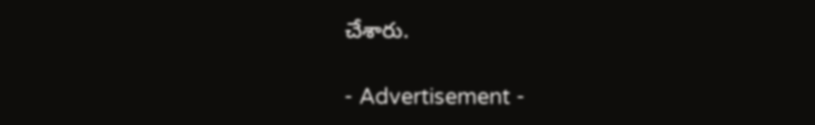చేశారు.

- Advertisement -